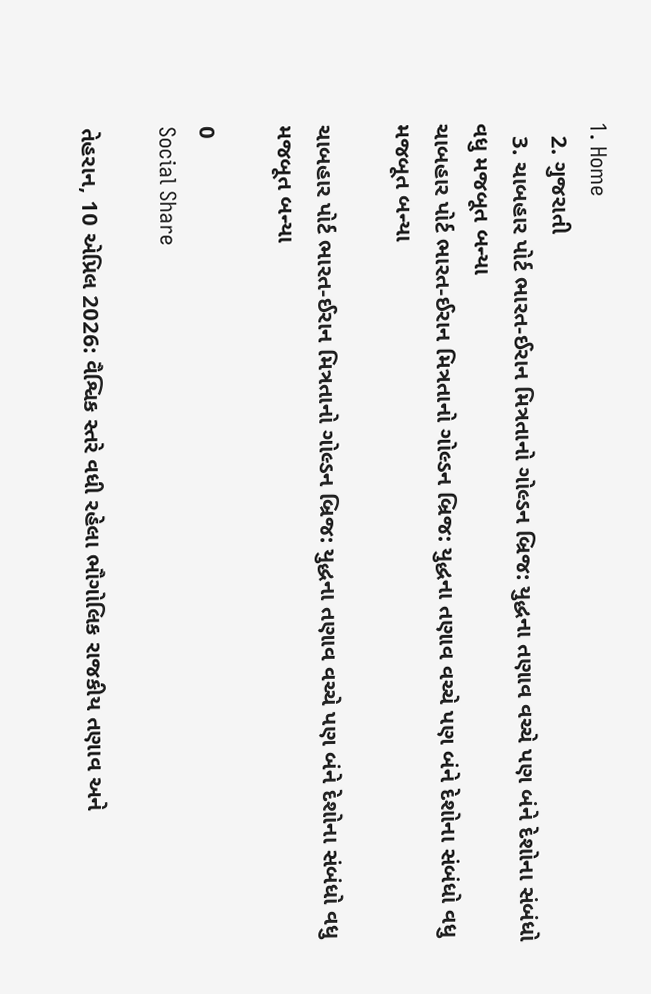1. Home
  2. ગુજરાતી
  3. ચાબહાર પોર્ટ ભારત-ઈરાન મિત્રતાનો ગોલ્ડન બ્રિજ: યુદ્ધના તણાવ વચ્ચે પણ બંને દેશોના સંબંધો વધુ મજબૂત બન્યા
ચાબહાર પોર્ટ ભારત-ઈરાન મિત્રતાનો ગોલ્ડન બ્રિજ: યુદ્ધના તણાવ વચ્ચે પણ બંને દેશોના સંબંધો વધુ મજબૂત બન્યા

ચાબહાર પોર્ટ ભારત-ઈરાન મિત્રતાનો ગોલ્ડન બ્રિજ: યુદ્ધના તણાવ વચ્ચે પણ બંને દેશોના સંબંધો વધુ મજબૂત બન્યા

0
Social Share

તેહરાન, 10 એપ્રિલ 2026: વૈશ્વિક સ્તરે વધી રહેલા ભૌગોલિક રાજકીય તણાવ અને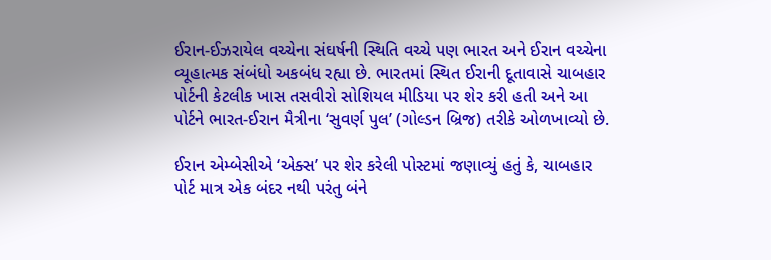ઈરાન-ઈઝરાયેલ વચ્ચેના સંઘર્ષની સ્થિતિ વચ્ચે પણ ભારત અને ઈરાન વચ્ચેના વ્યૂહાત્મક સંબંધો અકબંધ રહ્યા છે. ભારતમાં સ્થિત ઈરાની દૂતાવાસે ચાબહાર પોર્ટની કેટલીક ખાસ તસવીરો સોશિયલ મીડિયા પર શેર કરી હતી અને આ પોર્ટને ભારત-ઈરાન મૈત્રીના ‘સુવર્ણ પુલ’ (ગોલ્ડન બ્રિજ) તરીકે ઓળખાવ્યો છે.

ઈરાન એમ્બેસીએ ‘એક્સ’ પર શેર કરેલી પોસ્ટમાં જણાવ્યું હતું કે, ચાબહાર પોર્ટ માત્ર એક બંદર નથી પરંતુ બંને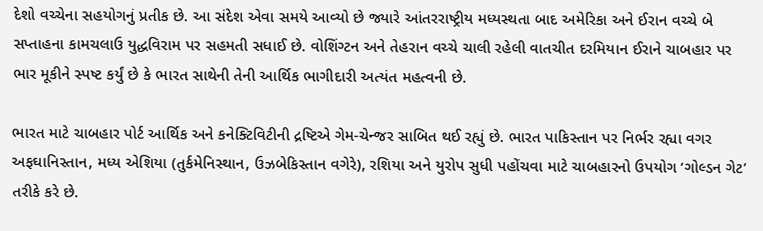દેશો વચ્ચેના સહયોગનું પ્રતીક છે. આ સંદેશ એવા સમયે આવ્યો છે જ્યારે આંતરરાષ્ટ્રીય મધ્યસ્થતા બાદ અમેરિકા અને ઈરાન વચ્ચે બે સપ્તાહના કામચલાઉ યુદ્ધવિરામ પર સહમતી સધાઈ છે. વોશિંગ્ટન અને તેહરાન વચ્ચે ચાલી રહેલી વાતચીત દરમિયાન ઈરાને ચાબહાર પર ભાર મૂકીને સ્પષ્ટ કર્યું છે કે ભારત સાથેની તેની આર્થિક ભાગીદારી અત્યંત મહત્વની છે.

ભારત માટે ચાબહાર પોર્ટ આર્થિક અને કનેક્ટિવિટીની દ્રષ્ટિએ ગેમ-ચેન્જર સાબિત થઈ રહ્યું છે. ભારત પાકિસ્તાન પર નિર્ભર રહ્યા વગર અફઘાનિસ્તાન, મધ્ય એશિયા (તુર્કમેનિસ્થાન, ઉઝબેકિસ્તાન વગેરે), રશિયા અને યુરોપ સુધી પહોંચવા માટે ચાબહારનો ઉપયોગ ‘ગોલ્ડન ગેટ’ તરીકે કરે છે.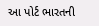આ પોર્ટ ભારતની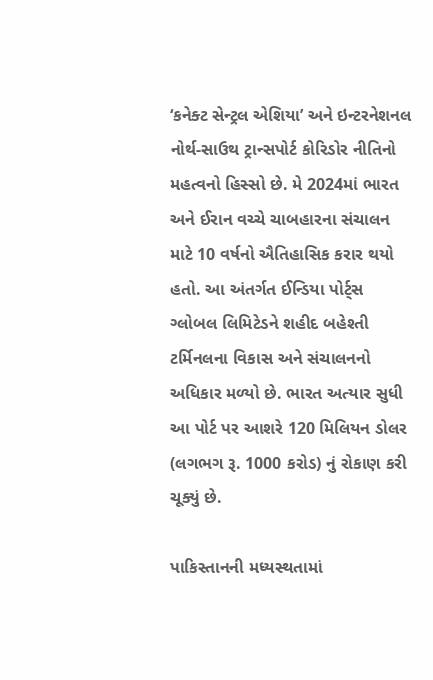‘કનેક્ટ સેન્ટ્રલ એશિયા’ અને ઇન્ટરનેશનલ નોર્થ-સાઉથ ટ્રાન્સપોર્ટ કોરિડોર નીતિનો મહત્વનો હિસ્સો છે. મે 2024માં ભારત અને ઈરાન વચ્ચે ચાબહારના સંચાલન માટે 10 વર્ષનો ઐતિહાસિક કરાર થયો હતો. આ અંતર્ગત ઈન્ડિયા પોર્ટ્સ ગ્લોબલ લિમિટેડને શહીદ બહેશ્તી ટર્મિનલના વિકાસ અને સંચાલનનો અધિકાર મળ્યો છે. ભારત અત્યાર સુધી આ પોર્ટ પર આશરે 120 મિલિયન ડોલર (લગભગ રૂ. 1000 કરોડ) નું રોકાણ કરી ચૂક્યું છે.

પાકિસ્તાનની મધ્યસ્થતામાં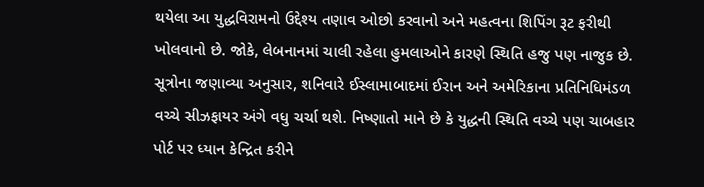થયેલા આ યુદ્ધવિરામનો ઉદ્દેશ્ય તણાવ ઓછો કરવાનો અને મહત્વના શિપિંગ રૂટ ફરીથી ખોલવાનો છે. જોકે, લેબનાનમાં ચાલી રહેલા હુમલાઓને કારણે સ્થિતિ હજુ પણ નાજુક છે. સૂત્રોના જણાવ્યા અનુસાર, શનિવારે ઈસ્લામાબાદમાં ઈરાન અને અમેરિકાના પ્રતિનિધિમંડળ વચ્ચે સીઝફાયર અંગે વધુ ચર્ચા થશે. નિષ્ણાતો માને છે કે યુદ્ધની સ્થિતિ વચ્ચે પણ ચાબહાર પોર્ટ પર ધ્યાન કેન્દ્રિત કરીને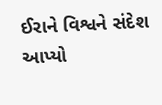ઈરાને વિશ્વને સંદેશ આપ્યો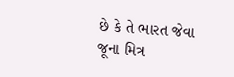છે કે તે ભારત જેવા જૂના મિત્ર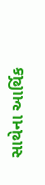સાથેના આર્થિક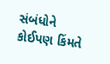સંબંધોને કોઈપણ કિંમતે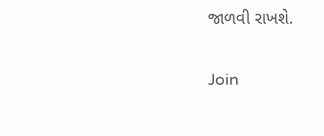જાળવી રાખશે.

Join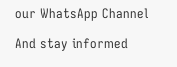our WhatsApp Channel

And stay informed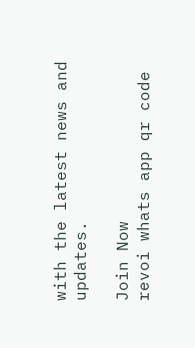with the latest news and updates.

Join Now
revoi whats app qr code